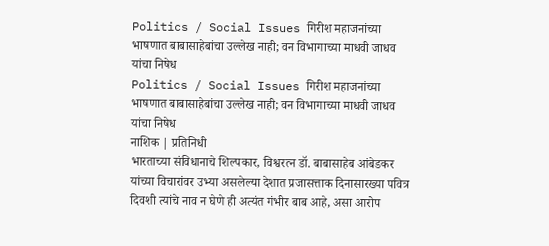Politics / Social Issues गिरीश महाजनांच्या भाषणात बाबासाहेबांचा उल्लेख नाही; वन विभागाच्या माधवी जाधव यांचा निषेध
Politics / Social Issues गिरीश महाजनांच्या भाषणात बाबासाहेबांचा उल्लेख नाही; वन विभागाच्या माधवी जाधव यांचा निषेध
नाशिक | प्रतिनिधी
भारताच्या संविधानाचे शिल्पकार, विश्वरत्न डॉ. बाबासाहेब आंबेडकर यांच्या विचारांवर उभ्या असलेल्या देशात प्रजासत्ताक दिनासारख्या पवित्र दिवशी त्यांचे नाव न घेणे ही अत्यंत गंभीर बाब आहे, असा आरोप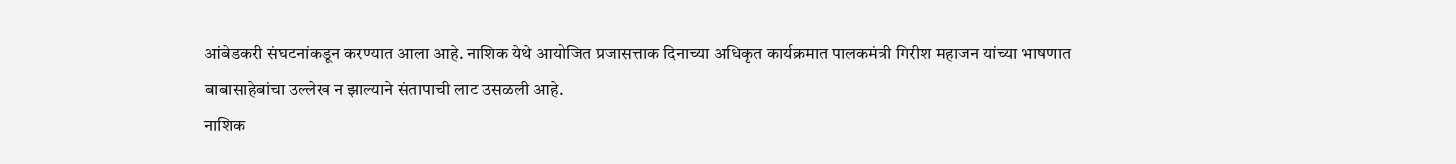आंबेडकरी संघटनांकडून करण्यात आला आहे. नाशिक येथे आयोजित प्रजासत्ताक दिनाच्या अधिकृत कार्यक्रमात पालकमंत्री गिरीश महाजन यांच्या भाषणात बाबासाहेबांचा उल्लेख न झाल्याने संतापाची लाट उसळली आहे.
नाशिक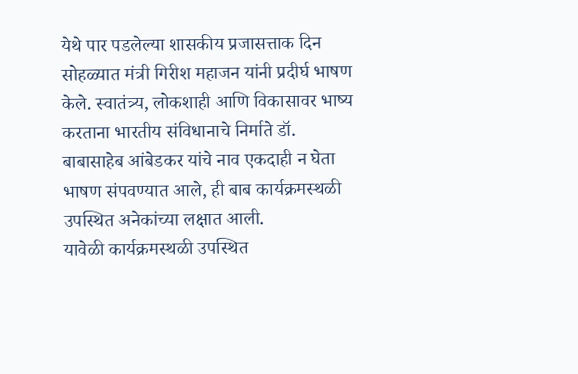येथे पार पडलेल्या शासकीय प्रजासत्ताक दिन सोहळ्यात मंत्री गिरीश महाजन यांनी प्रदीर्घ भाषण केले. स्वातंत्र्य, लोकशाही आणि विकासावर भाष्य करताना भारतीय संविधानाचे निर्माते डॉ. बाबासाहेब आंबेडकर यांचे नाव एकदाही न घेता भाषण संपवण्यात आले, ही बाब कार्यक्रमस्थळी उपस्थित अनेकांच्या लक्षात आली.
यावेळी कार्यक्रमस्थळी उपस्थित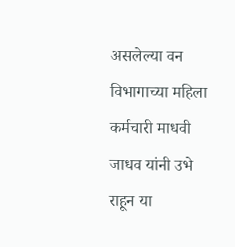असलेल्या वन विभागाच्या महिला कर्मचारी माधवी जाधव यांनी उभे राहून या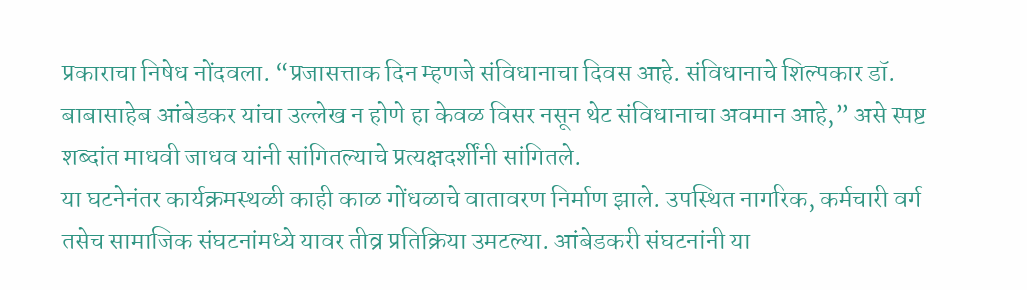प्रकाराचा निषेध नोंदवला. “प्रजासत्ताक दिन म्हणजे संविधानाचा दिवस आहे. संविधानाचे शिल्पकार डॉ. बाबासाहेब आंबेडकर यांचा उल्लेख न होणे हा केवळ विसर नसून थेट संविधानाचा अवमान आहे,” असे स्पष्ट शब्दांत माधवी जाधव यांनी सांगितल्याचे प्रत्यक्षदर्शींनी सांगितले.
या घटनेनंतर कार्यक्रमस्थळी काही काळ गोंधळाचे वातावरण निर्माण झाले. उपस्थित नागरिक, कर्मचारी वर्ग तसेच सामाजिक संघटनांमध्ये यावर तीव्र प्रतिक्रिया उमटल्या. आंबेडकरी संघटनांनी या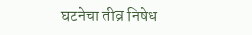घटनेचा तीव्र निषेध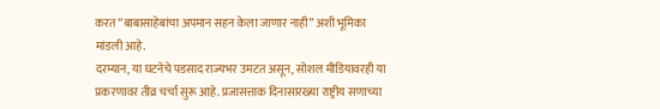करत “बाबासाहेबांचा अपमान सहन केला जाणार नाही” अशी भूमिका मांडली आहे.
दरम्यान, या घटनेचे पडसाद राज्यभर उमटत असून, सोशल मीडियावरही या प्रकरणावर तीव्र चर्चा सुरू आहे. प्रजासत्ताक दिनासारख्या राष्ट्रीय सणाच्या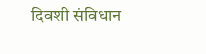दिवशी संविधान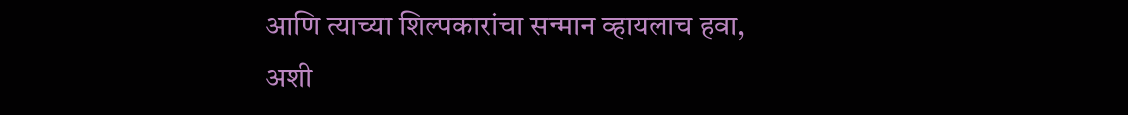आणि त्याच्या शिल्पकारांचा सन्मान व्हायलाच हवा, अशी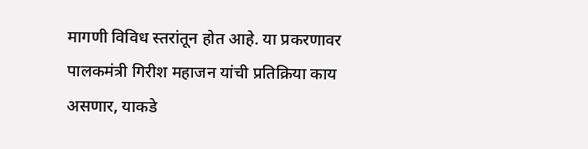मागणी विविध स्तरांतून होत आहे. या प्रकरणावर पालकमंत्री गिरीश महाजन यांची प्रतिक्रिया काय असणार, याकडे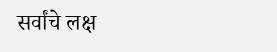सर्वांचे लक्ष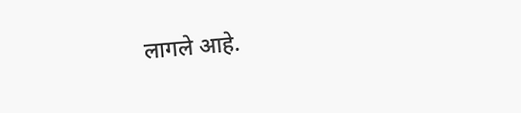लागले आहे.